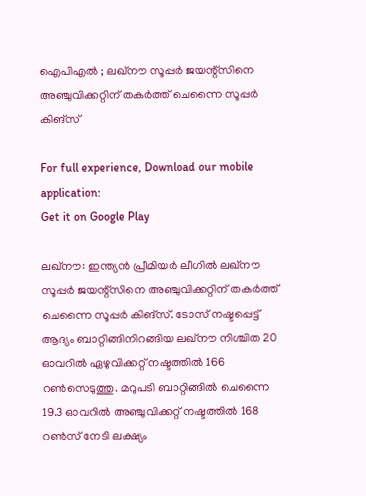ഐപിഎൽ ; ലഖ്‌നൗ സൂപ്പര്‍ ജയന്റ്‌സിനെ അഞ്ചുവിക്കറ്റിന് തകര്‍ത്ത് ചെന്നൈ സൂപ്പര്‍ കിങ്‌സ്

For full experience, Download our mobile application:
Get it on Google Play

ലഖ്‌നൗ: ഇന്ത്യന്‍ പ്രീമിയര്‍ ലീഗില്‍ ലഖ്‌നൗ സൂപ്പര്‍ ജയന്റ്‌സിനെ അഞ്ചുവിക്കറ്റിന് തകര്‍ത്ത് ചെന്നൈ സൂപ്പര്‍ കിങ്‌സ്. ടോസ് നഷ്ടപ്പെട്ട് ആദ്യം ബാറ്റിങ്ങിനിറങ്ങിയ ലഖ്‌നൗ നിശ്ചിത 20 ഓവറില്‍ ഏഴുവിക്കറ്റ് നഷ്ടത്തില്‍ 166 റണ്‍സെടുത്തു. മറുപടി ബാറ്റിങ്ങില്‍ ചെന്നൈ 19.3 ഓവറില്‍ അഞ്ചുവിക്കറ്റ് നഷ്ടത്തില്‍ 168 റൺസ് നേടി ലക്ഷ്യം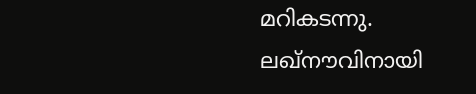മറികടന്നു. ലഖ്‌നൗവിനായി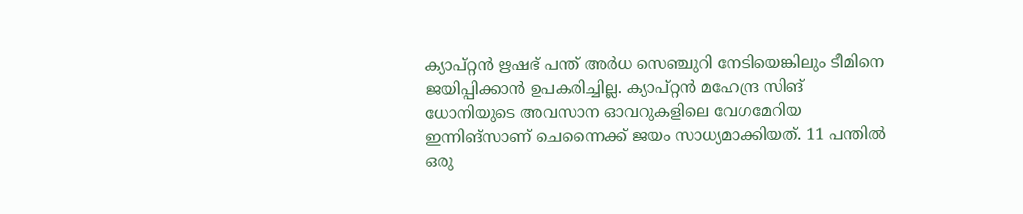ക്യാപ്റ്റന്‍ ഋഷഭ് പന്ത് അര്‍ധ സെഞ്ചുറി നേടിയെങ്കിലും ടീമിനെ ജയിപ്പിക്കാന്‍ ഉപകരിച്ചില്ല. ക്യാപ്റ്റന്‍ മഹേന്ദ്ര സിങ് ധോനിയുടെ അവസാന ഓവറുകളിലെ വേഗമേറിയ ഇന്നിങ്‌സാണ് ചെന്നൈക്ക് ജയം സാധ്യമാക്കിയത്. 11 പന്തിൽ ഒരു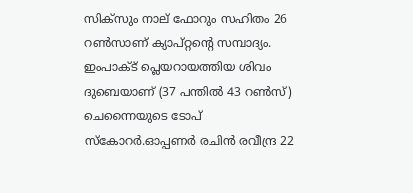സിക്സും നാല് ഫോറും സഹിതം 26 റൺസാണ് ക്യാപ്റ്റന്റെ സമ്പാദ്യം. ഇംപാക്ട് പ്ലെയറായത്തിയ ശിവം ദുബെയാണ് (37 പന്തില്‍ 43 റണ്‍സ്) ചെന്നൈയുടെ ടോപ് സ്‌കോറര്‍.ഓപ്പണര്‍ രചിന്‍ രവീന്ദ്ര 22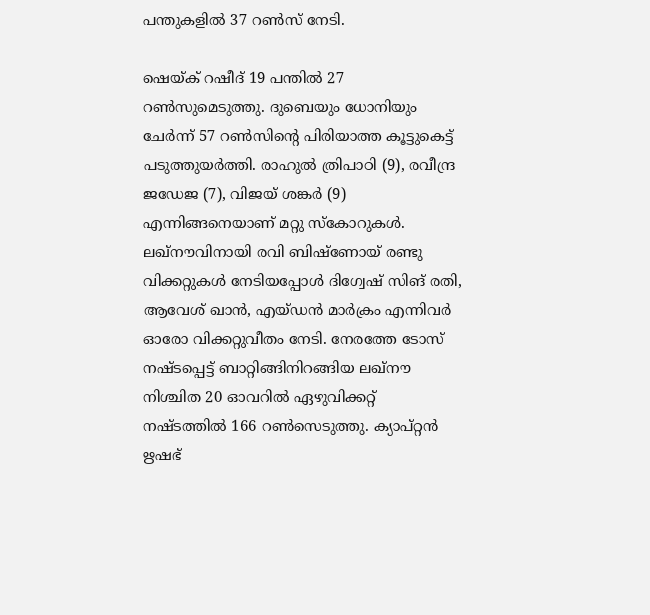പന്തുകളില്‍ 37 റണ്‍സ് നേടി.

ഷെയ്ക് റഷീദ് 19 പന്തില്‍ 27 റണ്‍സുമെടുത്തു. ദുബെയും ധോനിയും ചേര്‍ന്ന് 57 റൺസിന്റെ പിരിയാത്ത കൂട്ടുകെട്ട് പടുത്തുയർത്തി. രാഹുല്‍ ത്രിപാഠി (9), രവീന്ദ്ര ജഡേജ (7), വിജയ് ശങ്കര്‍ (9) എന്നിങ്ങനെയാണ് മറ്റു സ്‌കോറുകള്‍. ലഖ്‌നൗവിനായി രവി ബിഷ്‌ണോയ് രണ്ടു വിക്കറ്റുകള്‍ നേടിയപ്പോള്‍ ദിഗ്വേഷ് സിങ് രതി, ആവേശ് ഖാന്‍, എയ്ഡന്‍ മാര്‍ക്രം എന്നിവര്‍ ഓരോ വിക്കറ്റുവീതം നേടി. നേരത്തേ ടോസ് നഷ്ടപ്പെട്ട് ബാറ്റിങ്ങിനിറങ്ങിയ ലഖ്‌നൗ നിശ്ചിത 20 ഓവറില്‍ ഏഴുവിക്കറ്റ് നഷ്ടത്തില്‍ 166 റണ്‍സെടുത്തു. ക്യാപ്റ്റന്‍ ഋഷഭ്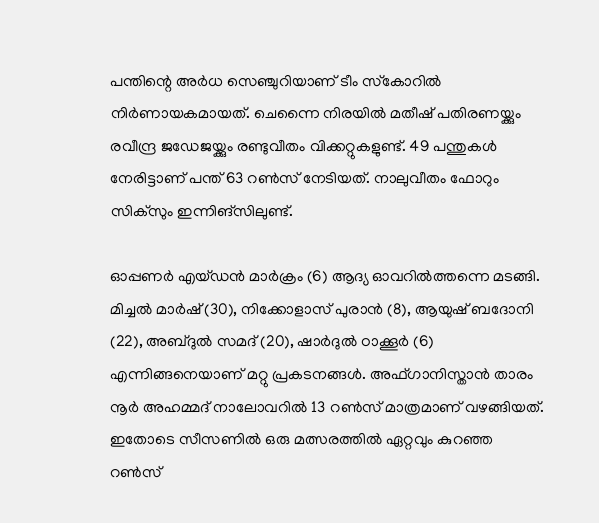പന്തിന്റെ അര്‍ധ സെഞ്ചുറിയാണ് ടീം സ്‌കോറില്‍ നിര്‍ണായകമായത്. ചെന്നൈ നിരയില്‍ മതീഷ് പതിരണയ്ക്കും രവീന്ദ്ര ജഡേജയ്ക്കും രണ്ടുവീതം വിക്കറ്റുകളുണ്ട്. 49 പന്തുകള്‍ നേരിട്ടാണ് പന്ത് 63 റണ്‍സ് നേടിയത്. നാലുവീതം ഫോറും സിക്‌സും ഇന്നിങ്‌സിലുണ്ട്.

ഓപ്പണര്‍ എയ്ഡന്‍ മാര്‍ക്രം (6) ആദ്യ ഓവറില്‍ത്തന്നെ മടങ്ങി. മിച്ചല്‍ മാര്‍ഷ് (30), നിക്കോളാസ് പുരാന്‍ (8), ആയുഷ് ബദോനി (22), അബ്ദുല്‍ സമദ് (20), ഷാര്‍ദുല്‍ ഠാക്കൂര്‍ (6) എന്നിങ്ങനെയാണ് മറ്റു പ്രകടനങ്ങള്‍. അഫ്ഗാനിസ്താന്‍ താരം നൂര്‍ അഹമ്മദ് നാലോവറില്‍ 13 റണ്‍സ് മാത്രമാണ് വഴങ്ങിയത്. ഇതോടെ സീസണില്‍ ഒരു മത്സരത്തില്‍ ഏറ്റവും കുറഞ്ഞ റണ്‍സ്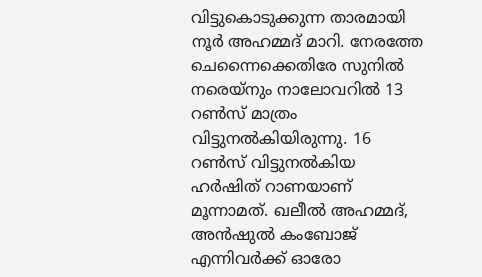വിട്ടുകൊടുക്കുന്ന താരമായി നൂര്‍ അഹമ്മദ് മാറി. നേരത്തേ ചെന്നൈക്കെതിരേ സുനില്‍ നരെയ്‌നും നാലോവറില്‍ 13 റണ്‍സ് മാത്രം വിട്ടുനല്‍കിയിരുന്നു. 16 റണ്‍സ് വിട്ടുനല്‍കിയ ഹര്‍ഷിത് റാണയാണ് മൂന്നാമത്. ഖലീല്‍ അഹമ്മദ്, അന്‍ഷുല്‍ കംബോജ് എന്നിവര്‍ക്ക് ഓരോ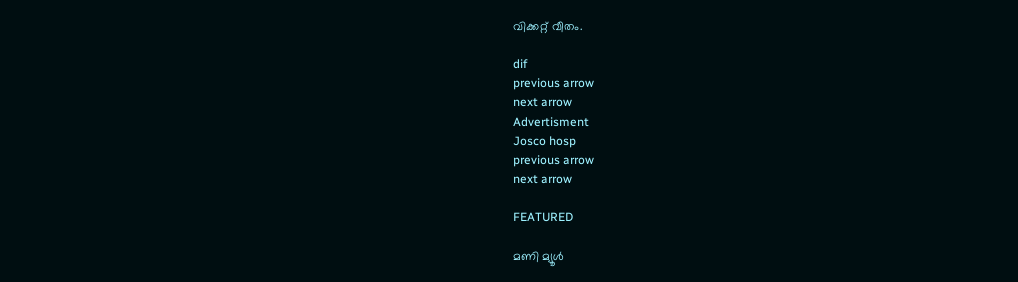വിക്കറ്റ് വീതം.

dif
previous arrow
next arrow
Advertisment
Josco hosp
previous arrow
next arrow

FEATURED

മണി മ്യൂൾ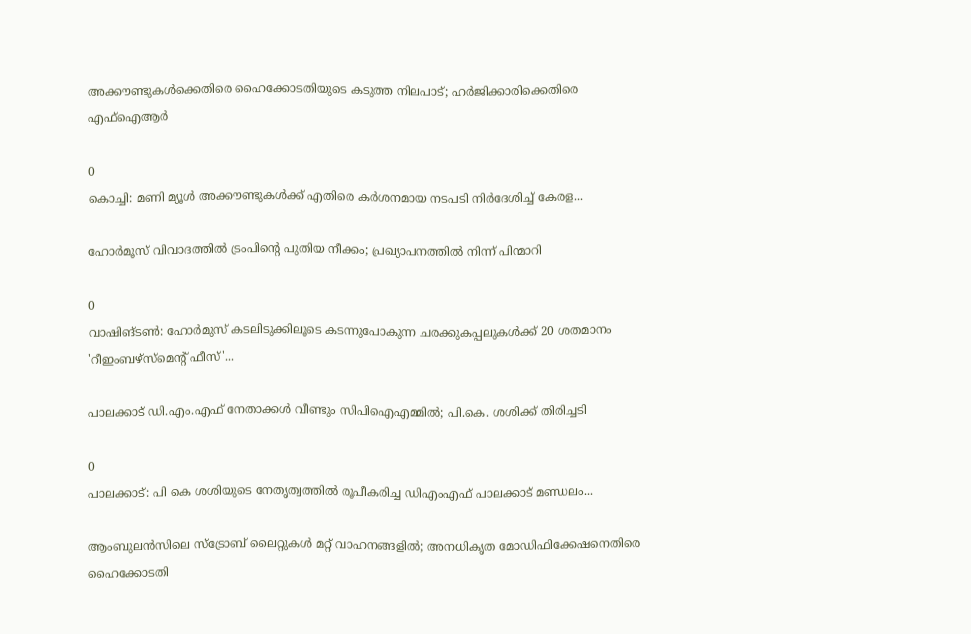അക്കൗണ്ടുകൾക്കെതിരെ ഹൈക്കോടതിയുടെ കടുത്ത നിലപാട്; ഹർജിക്കാരിക്കെതിരെ എഫ്‌ഐആർ

0
കൊച്ചി: മണി മ്യൂള്‍ അക്കൗണ്ടുകള്‍ക്ക് എതിരെ കര്‍ശനമായ നടപടി നിര്‍ദേശിച്ച് കേരള...

ഹോർമൂസ് വിവാദത്തിൽ ട്രംപിന്റെ പുതിയ നീക്കം; പ്രഖ്യാപനത്തിൽ നിന്ന് പിന്മാറി

0
വാഷിങ്ടൺ: ഹോർമുസ് കടലിടുക്കിലൂടെ കടന്നുപോകുന്ന ചരക്കുകപ്പലുകൾക്ക് 20 ശതമാനം 'റീഇംബഴ്‌സ്‌മെന്റ് ഫീസ്'...

പാലക്കാട് ഡി.എം.എഫ് നേതാക്കൾ വീണ്ടും സിപിഐഎമ്മിൽ; പി.കെ. ശശിക്ക് തിരിച്ചടി

0
പാലക്കാട്: പി കെ ശശിയുടെ നേതൃത്വത്തില്‍ രൂപീകരിച്ച ഡിഎംഎഫ് പാലക്കാട് മണ്ഡലം...

ആംബുലൻസിലെ സ്ട്രോബ് ലൈറ്റുകൾ മറ്റ് വാഹനങ്ങളിൽ; അനധികൃത മോഡിഫിക്കേഷനെതിരെ ഹൈക്കോടതി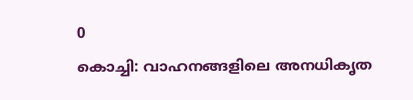0
കൊച്ചി: വാഹനങ്ങളിലെ അനധികൃത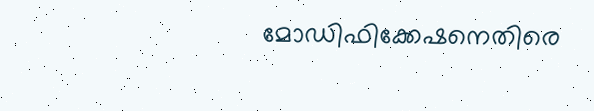മോഡിഫിക്കേഷനെതിരെ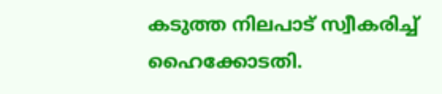കടുത്ത നിലപാട് സ്വീകരിച്ച് ഹൈക്കോടതി.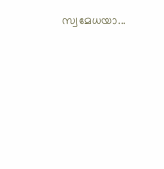സ്വമേധയാ...